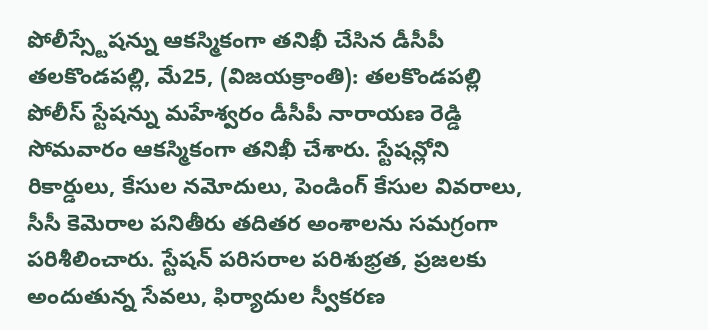పోలీస్స్టేషన్ను ఆకస్మికంగా తనిఖీ చేసిన డీసీపీ
తలకొండపల్లి, మే25, (విజయక్రాంతి): తలకొండపల్లి పోలీస్ స్టేషన్ను మహేశ్వరం డీసీపీ నారాయణ రెడ్డి సోమవారం ఆకస్మికంగా తనిఖీ చేశారు. స్టేషన్లోని రికార్డులు, కేసుల నమోదులు, పెండింగ్ కేసుల వివరాలు, సీసీ కెమెరాల పనితీరు తదితర అంశాలను సమగ్రంగా పరిశీలించారు. స్టేషన్ పరిసరాల పరిశుభ్రత, ప్రజలకు అందుతున్న సేవలు, ఫిర్యాదుల స్వీకరణ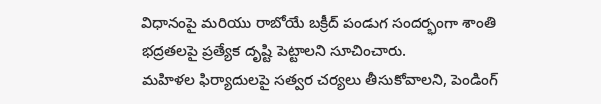విధానంపై మరియు రాబోయే బక్రీద్ పండుగ సందర్భంగా శాంతి భద్రతలపై ప్రత్యేక దృష్టి పెట్టాలని సూచించారు.
మహిళల ఫిర్యాదులపై సత్వర చర్యలు తీసుకోవాలని, పెండింగ్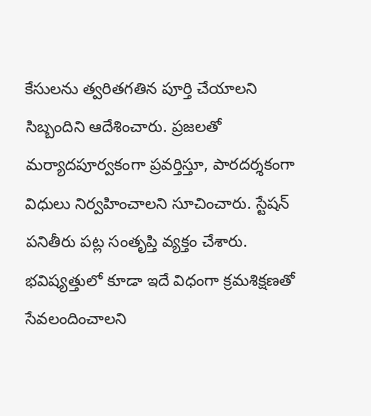కేసులను త్వరితగతిన పూర్తి చేయాలని సిబ్బందిని ఆదేశించారు. ప్రజలతో మర్యాదపూర్వకంగా ప్రవర్తిస్తూ, పారదర్శకంగా విధులు నిర్వహించాలని సూచించారు. స్టేషన్ పనితీరు పట్ల సంతృప్తి వ్యక్తం చేశారు. భవిష్యత్తులో కూడా ఇదే విధంగా క్రమశిక్షణతో సేవలందించాలని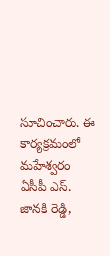సూచించారు. ఈ కార్యక్రమంలో మహేశ్వరం ఏసీపీ ఎస్. జానకి రెడ్డి,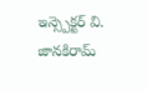ఇన్స్పెక్టర్ వి. జానకిరామ్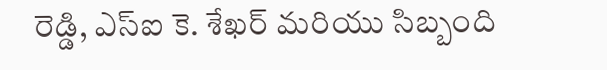రెడ్డి, ఎస్ఐ కె. శేఖర్ మరియు సిబ్బంది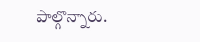పాల్గొన్నారు.